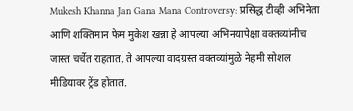Mukesh Khanna Jan Gana Mana Controversy: प्रसिद्ध टीव्ही अभिनेता आणि शक्तिमान फेम मुकेश खन्ना हे आपल्या अभिनयापेक्षा वक्तव्यांनीच जास्त चर्चेत राहतात. ते आपल्या वादग्रस्त वक्तव्यांमुळे नेहमी सोशल मीडियावर ट्रेंड होतात.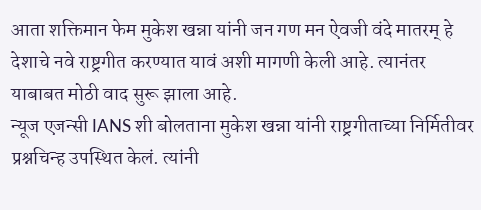आता शक्तिमान फेम मुकेश खन्ना यांनी जन गण मन ऐवजी वंदे मातरम् हे देशाचे नवे राष्ट्रगीत करण्यात यावं अशी मागणी केली आहे. त्यानंतर याबाबत मोठी वाद सुरू झाला आहे.
न्यूज एजन्सी IANS शी बोलताना मुकेश खन्ना यांनी राष्ट्रगीताच्या निर्मितीवर प्रश्नचिन्ह उपस्थित केलं. त्यांनी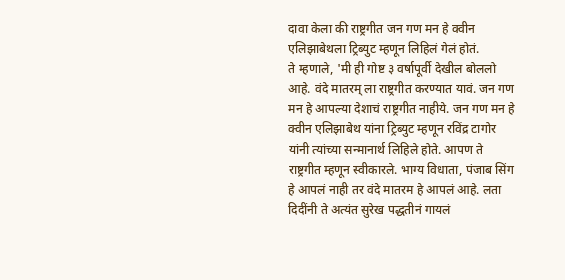दावा केला की राष्ट्रगीत जन गण मन हे क्वीन एलिझाबेथला ट्रिब्युट म्हणून लिहिलं गेलं होतं.
ते म्हणाले, 'मी ही गोष्ट ३ वर्षापूर्वी देखील बोललो आहे. वंदे मातरम् ला राष्ट्रगीत करण्यात यावं. जन गण मन हे आपल्या देशाचं राष्ट्रगीत नाहीये. जन गण मन हे क्वीन एलिझाबेथ यांना ट्रिब्युट म्हणून रविंद्र टागोर यांनी त्यांच्या सन्मानार्थ लिहिले होते. आपण ते राष्ट्रगीत म्हणून स्वीकारले. भाग्य विधाता, पंजाब सिंग हे आपलं नाही तर वंदे मातरम हे आपलं आहे. लता दिदींनी ते अत्यंत सुरेख पद्धतीनं गायलं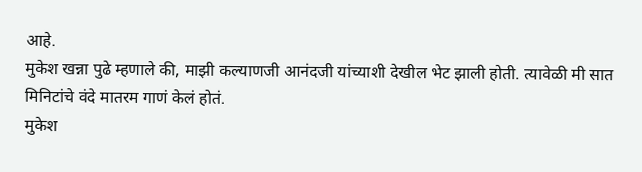आहे.
मुकेश खन्ना पुढे म्हणाले की, माझी कल्याणजी आनंदजी यांच्याशी देखील भेट झाली होती. त्यावेळी मी सात मिनिटांचे वंदे मातरम गाणं केलं होतं.
मुकेश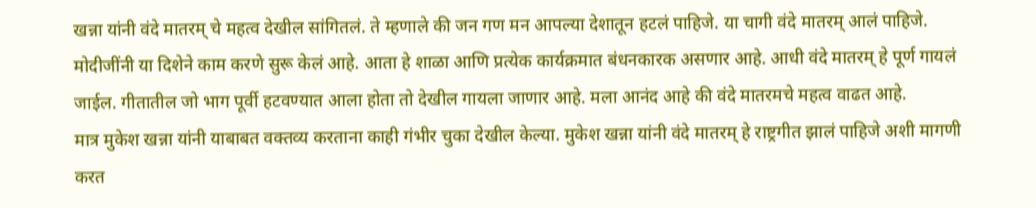खन्ना यांनी वंदे मातरम् चे महत्व देखील सांगितलं. ते म्हणाले की जन गण मन आपल्या देशातून हटलं पाहिजे. या चागी वंदे मातरम् आलं पाहिजे. मोदीजींनी या दिशेने काम करणे सुरू केलं आहे. आता हे शाळा आणि प्रत्येक कार्यक्रमात बंधनकारक असणार आहे. आधी वंदे मातरम् हे पूर्ण गायलं जाईल. गीतातील जो भाग पूर्वी हटवण्यात आला होता तो देखील गायला जाणार आहे. मला आनंद आहे की वंदे मातरमचे महत्व वाढत आहे.
मात्र मुकेश खन्ना यांनी याबाबत वक्तव्य करताना काही गंभीर चुका देखील केल्या. मुकेश खन्ना यांनी वंदे मातरम् हे राष्ट्रगीत झालं पाहिजे अशी मागणी करत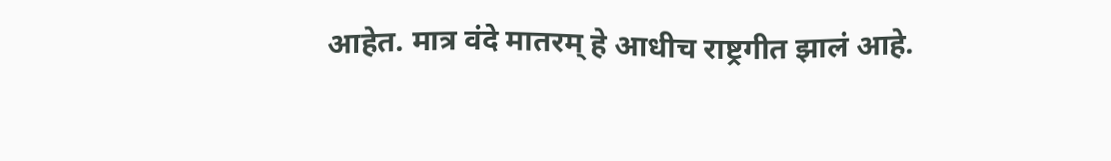आहेत. मात्र वंदे मातरम् हे आधीच राष्ट्रगीत झालं आहे.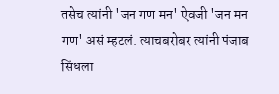तसेच त्यांनी 'जन गण मन' ऐवजी 'जन मन गण' असं म्हटलं. त्याचबरोबर त्यांनी पंजाब सिंधला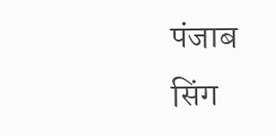पंजाब सिंग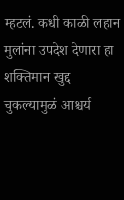म्हटलं. कधी काळी लहान मुलांना उपदेश देणारा हा शक्तिमान खुद्द चुकल्यामुळं आश्चर्य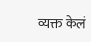व्यक्त केलं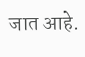जात आहे.